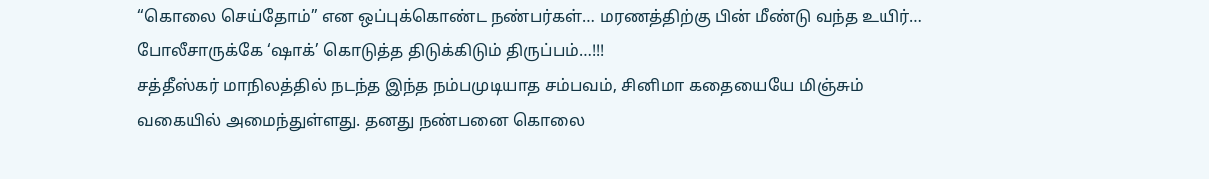“கொலை செய்தோம்” என ஒப்புக்கொண்ட நண்பர்கள்… மரணத்திற்கு பின் மீண்டு வந்த உயிர்… போலீசாருக்கே ‘ஷாக்’ கொடுத்த திடுக்கிடும் திருப்பம்…!!!
சத்தீஸ்கர் மாநிலத்தில் நடந்த இந்த நம்பமுடியாத சம்பவம், சினிமா கதையையே மிஞ்சும் வகையில் அமைந்துள்ளது. தனது நண்பனை கொலை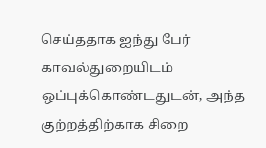செய்ததாக ஐந்து பேர் காவல்துறையிடம் ஒப்புக்கொண்டதுடன், அந்த குற்றத்திற்காக சிறை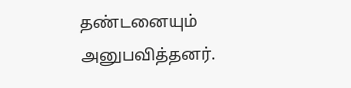தண்டனையும் அனுபவித்தனர்.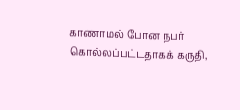காணாமல் போன நபர் கொல்லப்பட்டதாகக் கருதி,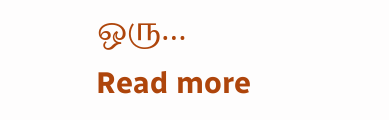ஒரு…
Read more